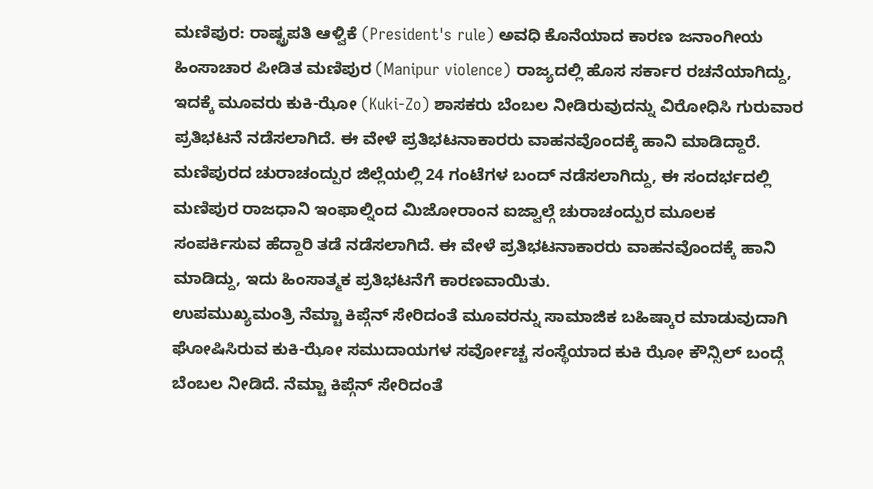ಮಣಿಪುರ: ರಾಷ್ಟ್ರಪತಿ ಆಳ್ವಿಕೆ (President's rule) ಅವಧಿ ಕೊನೆಯಾದ ಕಾರಣ ಜನಾಂಗೀಯ ಹಿಂಸಾಚಾರ ಪೀಡಿತ ಮಣಿಪುರ (Manipur violence) ರಾಜ್ಯದಲ್ಲಿ ಹೊಸ ಸರ್ಕಾರ ರಚನೆಯಾಗಿದ್ದು, ಇದಕ್ಕೆ ಮೂವರು ಕುಕಿ-ಝೋ (Kuki-Zo) ಶಾಸಕರು ಬೆಂಬಲ ನೀಡಿರುವುದನ್ನು ವಿರೋಧಿಸಿ ಗುರುವಾರ ಪ್ರತಿಭಟನೆ ನಡೆಸಲಾಗಿದೆ. ಈ ವೇಳೆ ಪ್ರತಿಭಟನಾಕಾರರು ವಾಹನವೊಂದಕ್ಕೆ ಹಾನಿ ಮಾಡಿದ್ದಾರೆ. ಮಣಿಪುರದ ಚುರಾಚಂದ್ಪುರ ಜಿಲ್ಲೆಯಲ್ಲಿ 24 ಗಂಟೆಗಳ ಬಂದ್ ನಡೆಸಲಾಗಿದ್ದು, ಈ ಸಂದರ್ಭದಲ್ಲಿ ಮಣಿಪುರ ರಾಜಧಾನಿ ಇಂಫಾಲ್ನಿಂದ ಮಿಜೋರಾಂನ ಐಜ್ವಾಲ್ಗೆ ಚುರಾಚಂದ್ಪುರ ಮೂಲಕ ಸಂಪರ್ಕಿಸುವ ಹೆದ್ದಾರಿ ತಡೆ ನಡೆಸಲಾಗಿದೆ. ಈ ವೇಳೆ ಪ್ರತಿಭಟನಾಕಾರರು ವಾಹನವೊಂದಕ್ಕೆ ಹಾನಿ ಮಾಡಿದ್ದು, ಇದು ಹಿಂಸಾತ್ಮಕ ಪ್ರತಿಭಟನೆಗೆ ಕಾರಣವಾಯಿತು.
ಉಪಮುಖ್ಯಮಂತ್ರಿ ನೆಮ್ಚಾ ಕಿಪ್ಗೆನ್ ಸೇರಿದಂತೆ ಮೂವರನ್ನು ಸಾಮಾಜಿಕ ಬಹಿಷ್ಕಾರ ಮಾಡುವುದಾಗಿ ಘೋಷಿಸಿರುವ ಕುಕಿ-ಝೋ ಸಮುದಾಯಗಳ ಸರ್ವೋಚ್ಚ ಸಂಸ್ಥೆಯಾದ ಕುಕಿ ಝೋ ಕೌನ್ಸಿಲ್ ಬಂದ್ಗೆ ಬೆಂಬಲ ನೀಡಿದೆ. ನೆಮ್ಚಾ ಕಿಪ್ಗೆನ್ ಸೇರಿದಂತೆ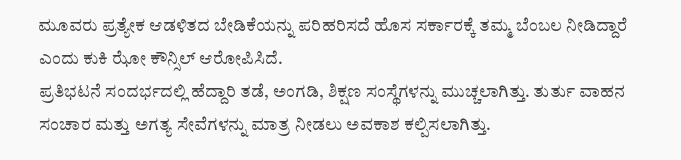ಮೂವರು ಪ್ರತ್ಯೇಕ ಆಡಳಿತದ ಬೇಡಿಕೆಯನ್ನು ಪರಿಹರಿಸದೆ ಹೊಸ ಸರ್ಕಾರಕ್ಕೆ ತಮ್ಮ ಬೆಂಬಲ ನೀಡಿದ್ದಾರೆ ಎಂದು ಕುಕಿ ಝೋ ಕೌನ್ಸಿಲ್ ಆರೋಪಿಸಿದೆ.
ಪ್ರತಿಭಟನೆ ಸಂದರ್ಭದಲ್ಲಿ ಹೆದ್ದಾರಿ ತಡೆ, ಅಂಗಡಿ, ಶಿಕ್ಷಣ ಸಂಸ್ಥೆಗಳನ್ನು ಮುಚ್ಚಲಾಗಿತ್ತು. ತುರ್ತು ವಾಹನ ಸಂಚಾರ ಮತ್ತು ಅಗತ್ಯ ಸೇವೆಗಳನ್ನು ಮಾತ್ರ ನೀಡಲು ಅವಕಾಶ ಕಲ್ಪಿಸಲಾಗಿತ್ತು.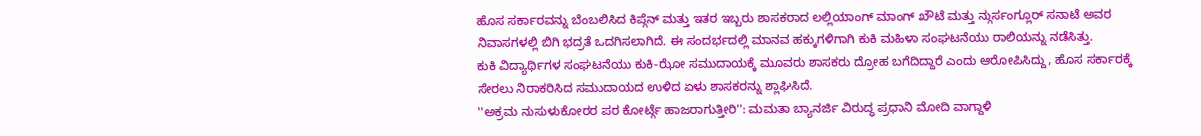ಹೊಸ ಸರ್ಕಾರವನ್ನು ಬೆಂಬಲಿಸಿದ ಕಿಪ್ಗೆನ್ ಮತ್ತು ಇತರ ಇಬ್ಬರು ಶಾಸಕರಾದ ಲಲ್ಲಿಯಾಂಗ್ ಮಾಂಗ್ ಖೌಟೆ ಮತ್ತು ನ್ಗುರ್ಸಂಗ್ಲೂರ್ ಸನಾಟೆ ಅವರ ನಿವಾಸಗಳಲ್ಲಿ ಬಿಗಿ ಭದ್ರತೆ ಒದಗಿಸಲಾಗಿದೆ. ಈ ಸಂದರ್ಭದಲ್ಲಿ ಮಾನವ ಹಕ್ಕುಗಳಿಗಾಗಿ ಕುಕಿ ಮಹಿಳಾ ಸಂಘಟನೆಯು ರಾಲಿಯನ್ನು ನಡೆಸಿತ್ತು.
ಕುಕಿ ವಿದ್ಯಾರ್ಥಿಗಳ ಸಂಘಟನೆಯು ಕುಕಿ-ಝೋ ಸಮುದಾಯಕ್ಕೆ ಮೂವರು ಶಾಸಕರು ದ್ರೋಹ ಬಗೆದಿದ್ದಾರೆ ಎಂದು ಆರೋಪಿಸಿದ್ದು, ಹೊಸ ಸರ್ಕಾರಕ್ಕೆ ಸೇರಲು ನಿರಾಕರಿಸಿದ ಸಮುದಾಯದ ಉಳಿದ ಏಳು ಶಾಸಕರನ್ನು ಶ್ಲಾಘಿಸಿದೆ.
''ಅಕ್ರಮ ನುಸುಳುಕೋರರ ಪರ ಕೋರ್ಟ್ಗೆ ಹಾಜರಾಗುತ್ತೀರಿ'': ಮಮತಾ ಬ್ಯಾನರ್ಜಿ ವಿರುದ್ಧ ಪ್ರಧಾನಿ ಮೋದಿ ವಾಗ್ದಾಳಿ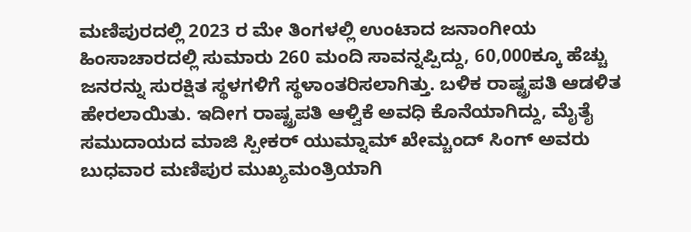ಮಣಿಪುರದಲ್ಲಿ 2023 ರ ಮೇ ತಿಂಗಳಲ್ಲಿ ಉಂಟಾದ ಜನಾಂಗೀಯ ಹಿಂಸಾಚಾರದಲ್ಲಿ ಸುಮಾರು 260 ಮಂದಿ ಸಾವನ್ನಪ್ಪಿದ್ದು, 60,000ಕ್ಕೂ ಹೆಚ್ಚು ಜನರನ್ನು ಸುರಕ್ಷಿತ ಸ್ಥಳಗಳಿಗೆ ಸ್ಥಳಾಂತರಿಸಲಾಗಿತ್ತು. ಬಳಿಕ ರಾಷ್ಟ್ರಪತಿ ಆಡಳಿತ ಹೇರಲಾಯಿತು. ಇದೀಗ ರಾಷ್ಟ್ರಪತಿ ಆಳ್ವಿಕೆ ಅವಧಿ ಕೊನೆಯಾಗಿದ್ದು, ಮೈತೈ ಸಮುದಾಯದ ಮಾಜಿ ಸ್ಪೀಕರ್ ಯುಮ್ನಾಮ್ ಖೇಮ್ಚಂದ್ ಸಿಂಗ್ ಅವರು ಬುಧವಾರ ಮಣಿಪುರ ಮುಖ್ಯಮಂತ್ರಿಯಾಗಿ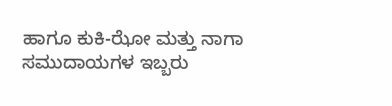ಹಾಗೂ ಕುಕಿ-ಝೋ ಮತ್ತು ನಾಗಾ ಸಮುದಾಯಗಳ ಇಬ್ಬರು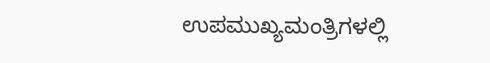ಉಪಮುಖ್ಯಮಂತ್ರಿಗಳಲ್ಲಿ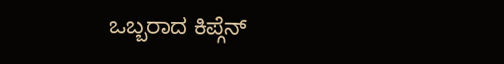ಒಬ್ಬರಾದ ಕಿಪ್ಗೆನ್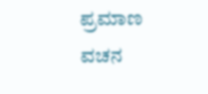ಪ್ರಮಾಣ ವಚನ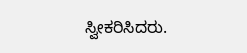ಸ್ವೀಕರಿಸಿದರು.